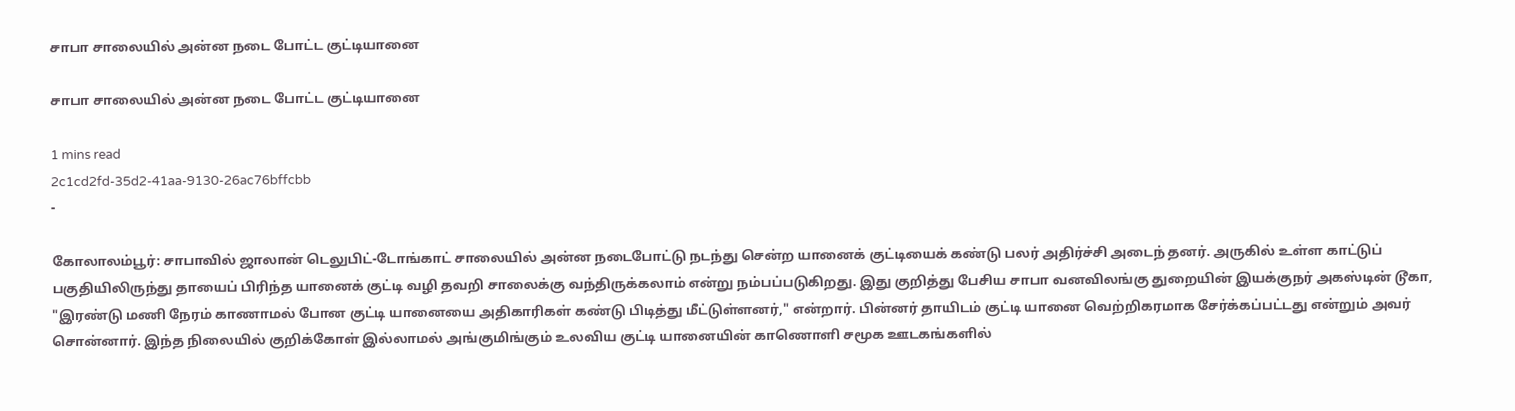சாபா சாலையில் அன்ன நடை போட்ட குட்டியானை

சாபா சாலையில் அன்ன நடை போட்ட குட்டியானை

1 mins read
2c1cd2fd-35d2-41aa-9130-26ac76bffcbb
-

கோலாலம்பூர்: சாபாவில் ஜாலான் டெலுபிட்-டோங்காட் சாலையில் அன்ன நடைபோட்டு நடந்து சென்ற யானைக் குட்டியைக் கண்டு பலர் அதிர்ச்சி அடைந் தனர். அருகில் உள்ள காட்டுப் பகுதியிலிருந்து தாயைப் பிரிந்த யானைக் குட்டி வழி தவறி சாலைக்கு வந்திருக்கலாம் என்று நம்பப்படுகிறது. இது குறித்து பேசிய சாபா வனவிலங்கு துறையின் இயக்குநர் அகஸ்டின் டூகா, "இரண்டு மணி நேரம் காணாமல் போன குட்டி யானையை அதிகாரிகள் கண்டு பிடித்து மீட்டுள்ளனர்," என்றார். பின்னர் தாயிடம் குட்டி யானை வெற்றிகரமாக சேர்க்கப்பட்டது என்றும் அவர் சொன்னார். இந்த நிலையில் குறிக்கோள் இல்லாமல் அங்குமிங்கும் உலவிய குட்டி யானையின் காணொளி சமூக ஊடகங்களில்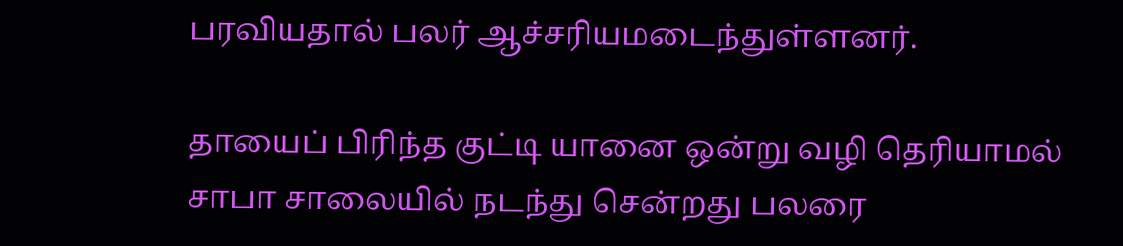பரவியதால் பலர் ஆச்சரியமடைந்துள்ளனர்.

தாயைப் பிரிந்த குட்டி யானை ஒன்று வழி தெரியாமல் சாபா சாலையில் நடந்து சென்றது பலரை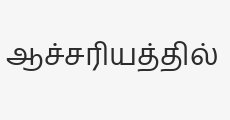ஆச்சரியத்தில்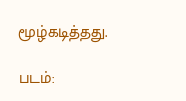மூழ்கடித்தது.

படம்: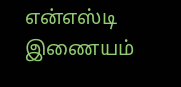என்எஸ்டி இணையம்